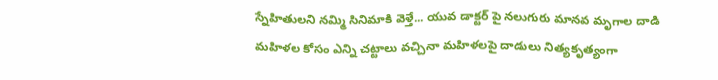స్నేహితులని నమ్మి సినిమాకి వెళ్తే... యువ డాక్టర్ పై నలుగురు మానవ మృగాల దాడి
మహిళల కోసం ఎన్ని చట్టాలు వచ్చినా మహిళలపై దాడులు నిత్యకృత్యంగా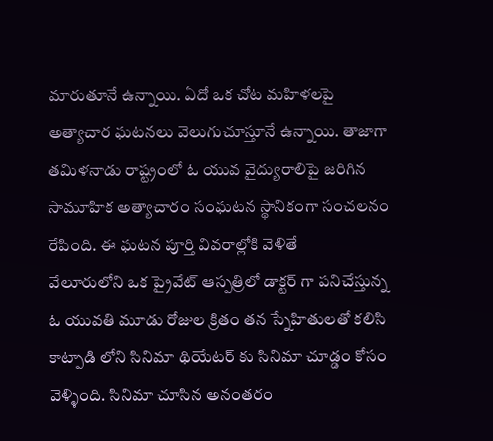మారుతూనే ఉన్నాయి. ఏదో ఒక చోట మహిళలపై అత్యాచార ఘటనలు వెలుగుచూస్తూనే ఉన్నాయి. తాజాగా తమిళనాడు రాష్ట్రంలో ఓ యువ వైద్యురాలిపై జరిగిన సామూహిక అత్యాచారం సంఘటన స్థానికంగా సంచలనం రేపింది. ఈ ఘటన పూర్తి వివరాల్లోకి వెళితే
వేలూరులోని ఒక ప్రైవేట్ ఆస్పత్రిలో డాక్టర్ గా పనిచేస్తున్న ఓ యువతి మూడు రోజుల క్రితం తన స్నేహితులతో కలిసి కాట్పాడి లోని సినిమా థియేటర్ కు సినిమా చూడ్డం కోసం వెళ్ళింది. సినిమా చూసిన అనంతరం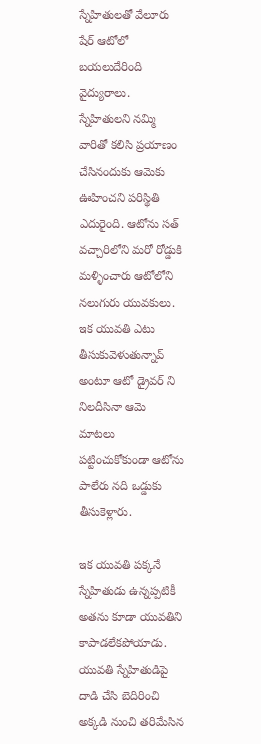స్నేహితులతో వేలూరు షేర్ ఆటోలో బయలుదేరింది వైద్యురాలు. స్నేహితులని నమ్మి వారితో కలిసి ప్రయాణం చేసినందుకు ఆమెకు ఊహించని పరిస్థితి ఎదురైంది. ఆటోను సత్ వచ్చారిలోని మరో రోడ్డుకి మళ్ళించారు ఆటోలోని నలుగురు యువకులు. ఇక యువతి ఎటు తీసుకువెళుతున్నావ్ అంటూ ఆటో డ్రైవర్ ని నిలదీసినా ఆమె మాటలు పట్టించుకోకుండా ఆటోను పాలేరు నది ఒడ్డుకు తీసుకెళ్లారు.

ఇక యువతి పక్కనే స్నేహితుడు ఉన్నప్పటికీ అతను కూడా యువతిని కాపాడలేకపోయాడు. యువతి స్నేహితుడిపై దాడి చేసి బెదిరించి అక్కడి నుంచి తరిమేసిన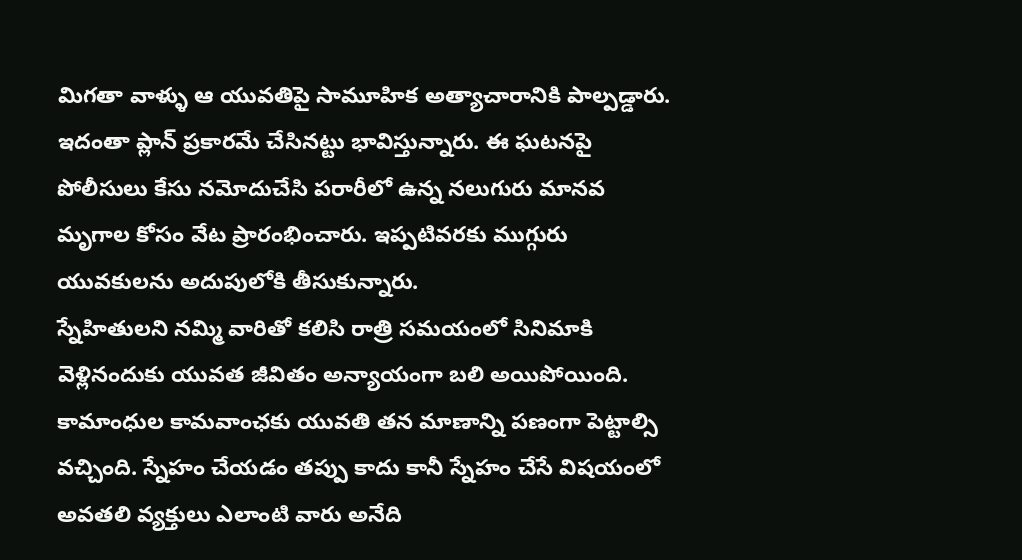మిగతా వాళ్ళు ఆ యువతిపై సామూహిక అత్యాచారానికి పాల్పడ్డారు. ఇదంతా ప్లాన్ ప్రకారమే చేసినట్టు భావిస్తున్నారు. ఈ ఘటనపై పోలీసులు కేసు నమోదుచేసి పరారీలో ఉన్న నలుగురు మానవ మృగాల కోసం వేట ప్రారంభించారు. ఇప్పటివరకు ముగ్గురు యువకులను అదుపులోకి తీసుకున్నారు.
స్నేహితులని నమ్మి వారితో కలిసి రాత్రి సమయంలో సినిమాకి వెళ్లినందుకు యువత జీవితం అన్యాయంగా బలి అయిపోయింది. కామాంధుల కామవాంఛకు యువతి తన మాణాన్ని పణంగా పెట్టాల్సి వచ్చింది. స్నేహం చేయడం తప్పు కాదు కానీ స్నేహం చేసే విషయంలో అవతలి వ్యక్తులు ఎలాంటి వారు అనేది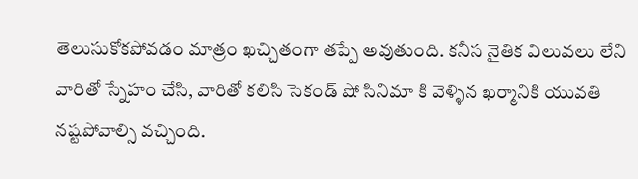తెలుసుకోకపోవడం మాత్రం ఖచ్చితంగా తప్పే అవుతుంది. కనీస నైతిక విలువలు లేని వారితో స్నేహం చేసి, వారితో కలిసి సెకండ్ షో సినిమా కి వెళ్ళిన ఖర్మానికి యువతి నష్టపోవాల్సి వచ్చింది.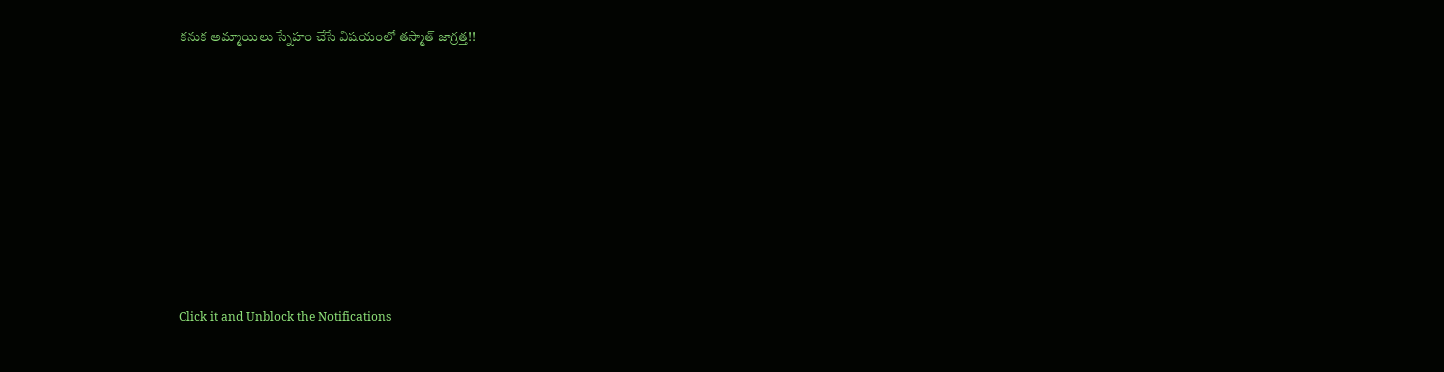కనుక అమ్మాయిలు స్నేహం చేసే విషయంలో తస్మాత్ జాగ్రత్త!!












Click it and Unblock the Notifications